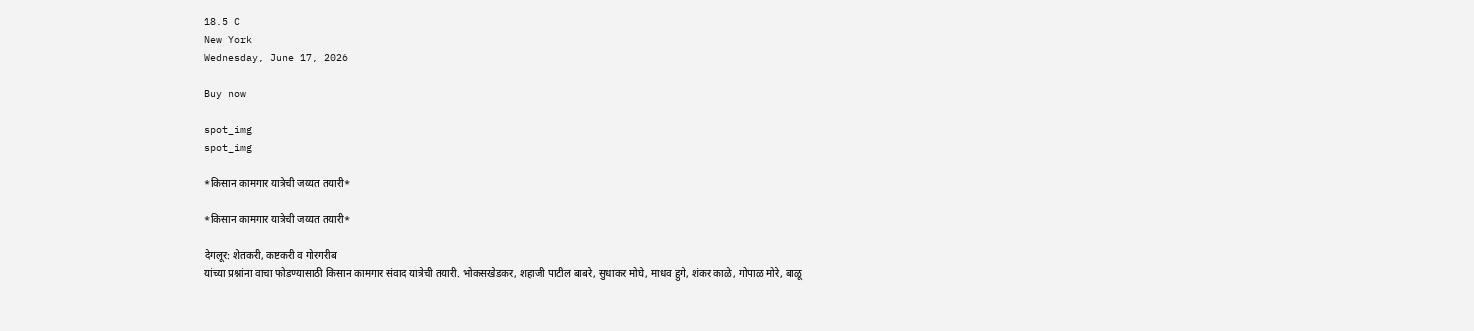18.5 C
New York
Wednesday, June 17, 2026

Buy now

spot_img
spot_img

*किसान कामगार यात्रेची जय्यत तयारी*

*किसान कामगार यात्रेची जय्यत तयारी*

देगलूर: शेतकरी, कष्टकरी व गोरगरीब
यांच्या प्रश्नांना वाचा फोडण्यासाठी किसान कामगार संवाद यात्रेची तयारी. भोकसखेडकर, शहाजी पाटील बाबरे, सुधाकर मोघे, माधव हुगे, शंकर काळे, गोपाळ मोरे, बाळू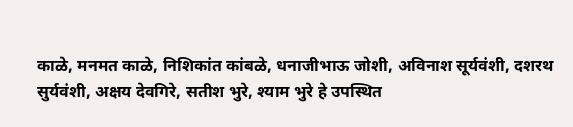काळे, मनमत काळे, निशिकांत कांबळे, धनाजीभाऊ जोशी, अविनाश सूर्यवंशी, दशरथ सुर्यवंशी, अक्षय देवगिरे, सतीश भुरे, श्याम भुरे हे उपस्थित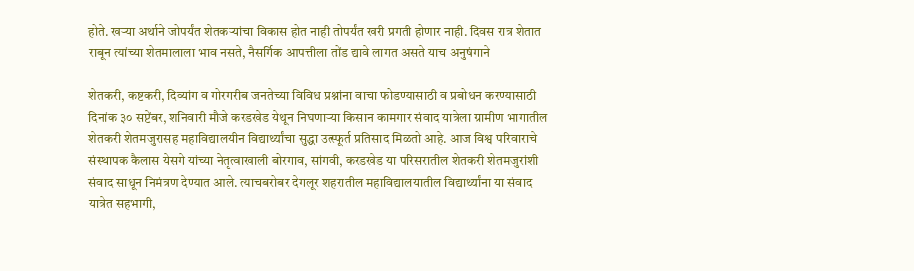होते. खऱ्या अर्थाने जोपर्यंत शेतकऱ्यांचा विकास होत नाही तोपर्यंत खरी प्रगती होणार नाही. दिवस रात्र शेतात राबून त्यांच्या शेतमालाला भाव नसते, नैसर्गिक आपत्तीला तोंड द्यावे लागत असते याच अनुषंगाने

शेतकरी, कष्टकरी, दिव्यांग व गोरगरीब जनतेच्या विविध प्रश्नांना वाचा फोडण्यासाठी व प्रबोधन करण्यासाठी दिनांक ३० सप्टेंबर, शनिवारी मौजे करडखेड येथून निघणाऱ्या किसान कामगार संवाद यात्रेला ग्रामीण भागातील शेतकरी शेतमजुरासह महाविद्यालयीन विद्यार्थ्यांचा सुद्धा उत्स्फूर्त प्रतिसाद मिळतो आहे. आज विश्व परिवाराचे संस्थापक कैलास येसगे यांच्या नेतृत्वाखाली बोरगाव, सांगवी, करडखेड या परिसरातील शेतकरी शेतमजुरांशी संवाद साधून निमंत्रण देण्यात आले. त्याचबरोबर देगलूर शहरातील महाविद्यालयातील विद्यार्थ्यांना या संवाद यात्रेत सहभागी,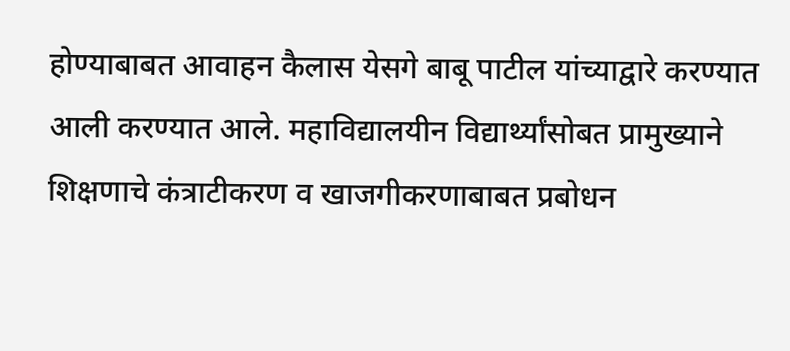होण्याबाबत आवाहन कैलास येसगे बाबू पाटील यांच्याद्वारे करण्यात आली करण्यात आले. महाविद्यालयीन विद्यार्थ्यांसोबत प्रामुख्याने शिक्षणाचे कंत्राटीकरण व खाजगीकरणाबाबत प्रबोधन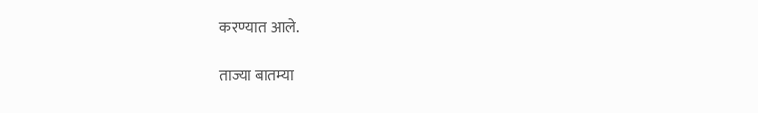करण्यात आले.

ताज्या बातम्या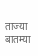ताज्या बातम्या